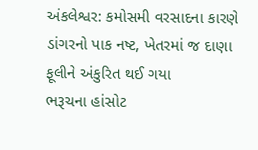અંકલેશ્વર: કમોસમી વરસાદના કારણે ડાંગરનો પાક નષ્ટ, ખેતરમાં જ દાણા ફૂલીને અંકુરિત થઈ ગયા
ભરૂચના હાંસોટ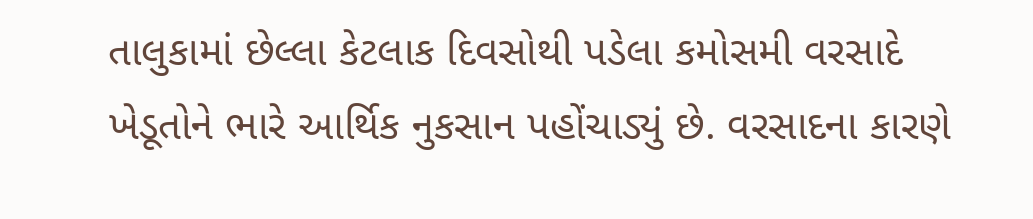તાલુકામાં છેલ્લા કેટલાક દિવસોથી પડેલા કમોસમી વરસાદે ખેડૂતોને ભારે આર્થિક નુકસાન પહોંચાડ્યું છે. વરસાદના કારણે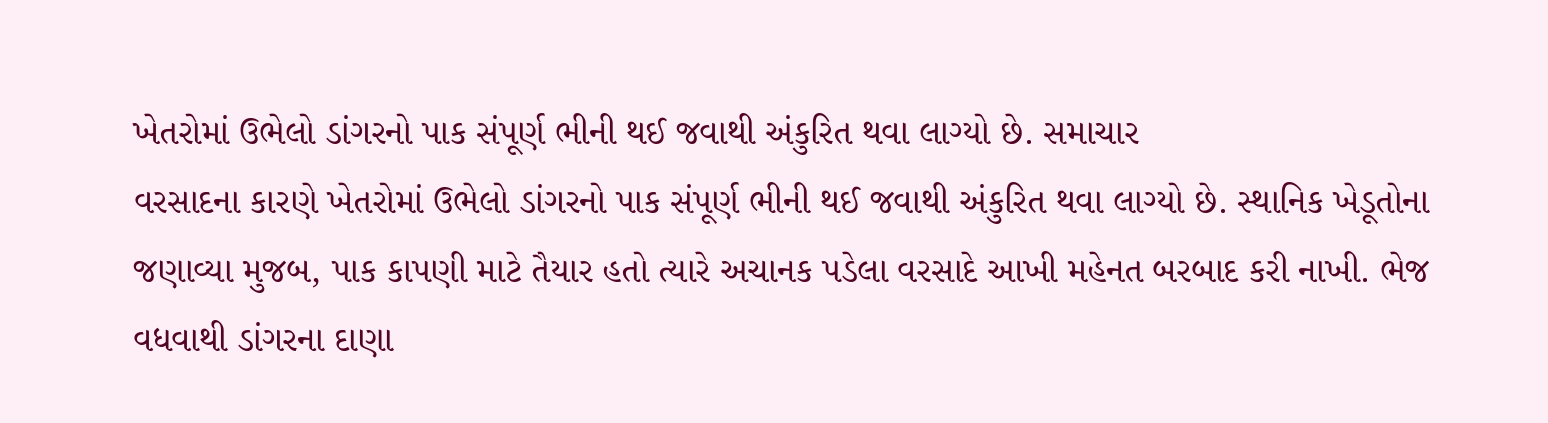ખેતરોમાં ઉભેલો ડાંગરનો પાક સંપૂર્ણ ભીની થઈ જવાથી અંકુરિત થવા લાગ્યો છે. સમાચાર
વરસાદના કારણે ખેતરોમાં ઉભેલો ડાંગરનો પાક સંપૂર્ણ ભીની થઈ જવાથી અંકુરિત થવા લાગ્યો છે. સ્થાનિક ખેડૂતોના જણાવ્યા મુજબ, પાક કાપણી માટે તૈયાર હતો ત્યારે અચાનક પડેલા વરસાદે આખી મહેનત બરબાદ કરી નાખી. ભેજ વધવાથી ડાંગરના દાણા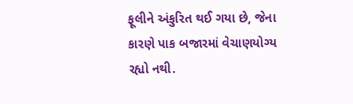ફૂલીને અંકુરિત થઈ ગયા છે, જેના કારણે પાક બજારમાં વેચાણયોગ્ય રહ્યો નથી.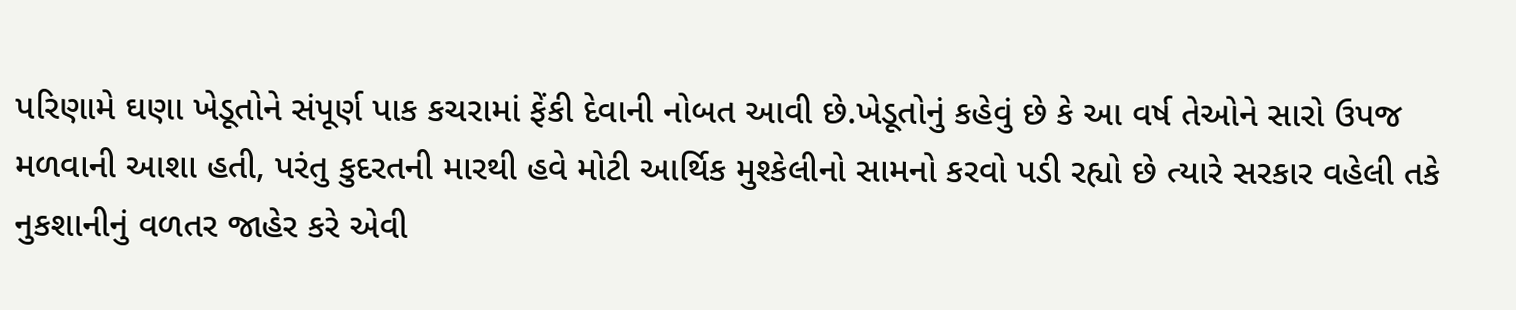પરિણામે ઘણા ખેડૂતોને સંપૂર્ણ પાક કચરામાં ફેંકી દેવાની નોબત આવી છે.ખેડૂતોનું કહેવું છે કે આ વર્ષ તેઓને સારો ઉપજ મળવાની આશા હતી, પરંતુ કુદરતની મારથી હવે મોટી આર્થિક મુશ્કેલીનો સામનો કરવો પડી રહ્યો છે ત્યારે સરકાર વહેલી તકે નુકશાનીનું વળતર જાહેર કરે એવી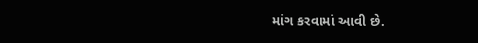માંગ કરવામાં આવી છે.